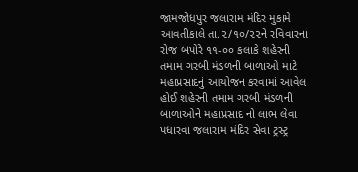જામજોધપુર જલારામ મંદિર મુકામે આવતીકાલે તા.૨/૧૦/૨૨ને રવિવારના રોજ બપોરે ૧૧-૦૦ કલાકે શહેરની તમામ ગરબી મંડળની બાળાઓ માટે મહાપ્રસાદનું આયોજન કરવામાં આવેલ હોઈ શહેરની તમામ ગરબી મંડળની બાળાઓને મહાપ્રસાદ નો લાભ લેવા પધારવા જલારામ મંદિર સેવા ટ્રસ્ટ્ર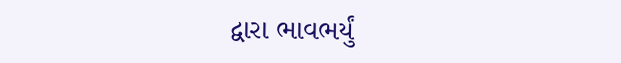દ્વારા ભાવભર્યું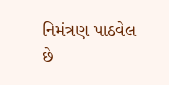નિમંત્રણ પાઠવેલ છે